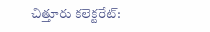చిత్తూరు కలెక్టరేట్: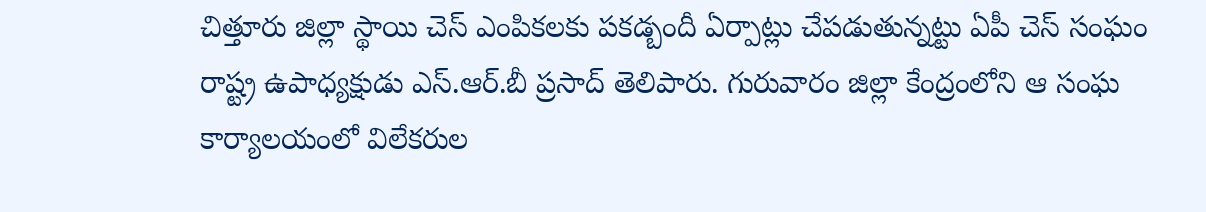చిత్తూరు జిల్లా స్థాయి చెస్ ఎంపికలకు పకడ్బందీ ఏర్పాట్లు చేపడుతున్నట్టు ఏపీ చెస్ సంఘం రాష్ట్ర ఉపాధ్యక్షుడు ఎస్.ఆర్.బీ ప్రసాద్ తెలిపారు. గురువారం జిల్లా కేంద్రంలోని ఆ సంఘ కార్యాలయంలో విలేకరుల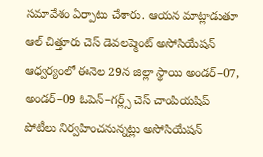సమావేశం ఏర్పాటు చేశారు. ఆయన మాట్లాడుతూ ఆల్ చిత్తూరు చెస్ డెవలప్మెంట్ అసోసియేషన్ ఆధ్వర్యంలో ఈనెల 29న జిల్లా స్థాయి అండర్–07, అండర్–09 ఓపెన్–గర్ల్స్ చెస్ చాంపియషిప్ పోటీలు నిర్వహించనున్నట్లు అసోసియేషన్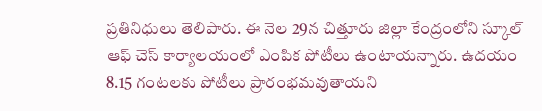ప్రతినిధులు తెలిపారు. ఈ నెల 29న చిత్తూరు జిల్లా కేంద్రంలోని స్కూల్ ఆఫ్ చెస్ కార్యాలయంలో ఎంపిక పోటీలు ఉంటాయన్నారు. ఉదయం 8.15 గంటలకు పోటీలు ప్రారంభమవుతాయని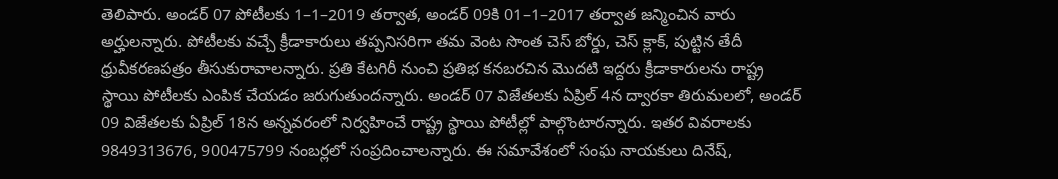తెలిపారు. అండర్ 07 పోటీలకు 1–1–2019 తర్వాత, అండర్ 09కి 01–1–2017 తర్వాత జన్మించిన వారు అర్హులన్నారు. పోటీలకు వచ్చే క్రీడాకారులు తప్పనిసరిగా తమ వెంట సొంత చెస్ బోర్డు, చెస్ క్లాక్, పుట్టిన తేదీ ధ్రువీకరణపత్రం తీసుకురావాలన్నారు. ప్రతి కేటగిరీ నుంచి ప్రతిభ కనబరచిన మొదటి ఇద్దరు క్రీడాకారులను రాష్ట్ర స్థాయి పోటీలకు ఎంపిక చేయడం జరుగుతుందన్నారు. అండర్ 07 విజేతలకు ఏప్రిల్ 4న ద్వారకా తిరుమలలో, అండర్ 09 విజేతలకు ఏప్రిల్ 18న అన్నవరంలో నిర్వహించే రాష్ట్ర స్థాయి పోటీల్లో పాల్గొంటారన్నారు. ఇతర వివరాలకు 9849313676, 900475799 నంబర్లలో సంప్రదించాలన్నారు. ఈ సమావేశంలో సంఘ నాయకులు దినేష్,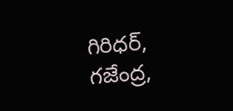గిరిధర్, గజేంద్ర,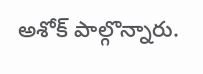అశోక్ పాల్గొన్నారు.